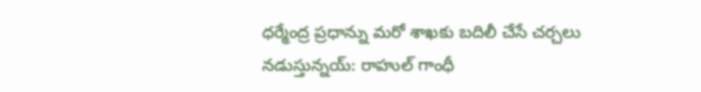ధర్మేంద్ర ప్రధాన్ను మరో శాఖకు బదిలీ చేసే చర్చలు నడుస్తున్నయ్: రాహుల్ గాంధీ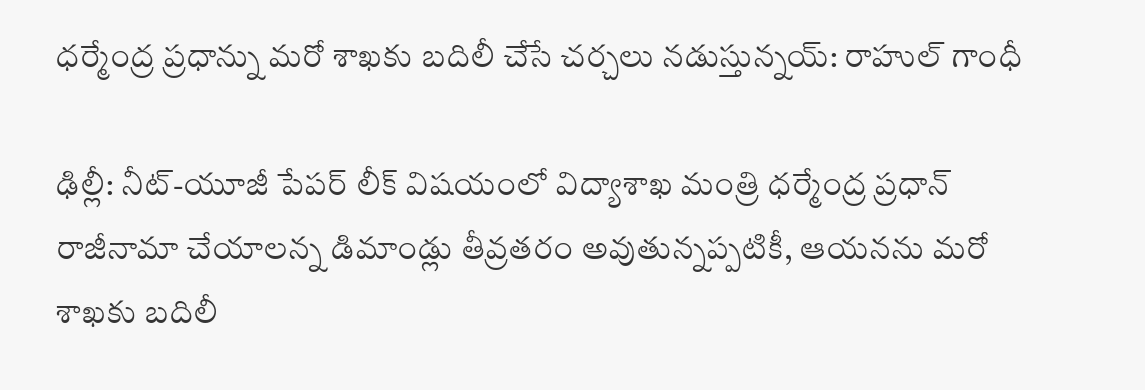ధర్మేంద్ర ప్రధాన్ను మరో శాఖకు బదిలీ చేసే చర్చలు నడుస్తున్నయ్: రాహుల్ గాంధీ

ఢిల్లీ: నీట్-యూజీ పేపర్ లీక్ విషయంలో విద్యాశాఖ మంత్రి ధర్మేంద్ర ప్రధాన్ రాజీనామా చేయాలన్న డిమాండ్లు తీవ్రతరం అవుతున్నప్పటికీ, ఆయనను మరో శాఖకు బదిలీ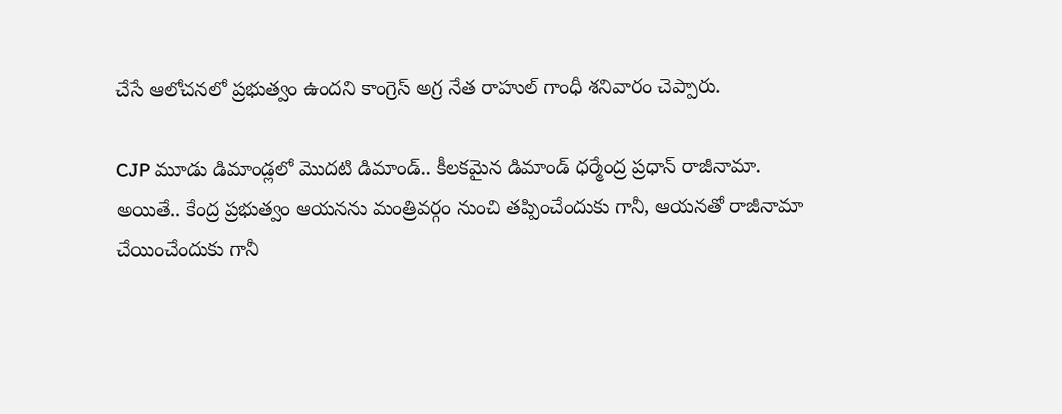చేసే ఆలోచనలో ప్రభుత్వం ఉందని కాంగ్రెస్ అగ్ర నేత రాహుల్ గాంధీ శనివారం చెప్పారు.

CJP మూడు డిమాండ్లలో మొదటి డిమాండ్.. కీలకమైన డిమాండ్ ధర్మేంద్ర ప్రధాన్ రాజీనామా. అయితే.. కేంద్ర ప్రభుత్వం ఆయనను మంత్రివర్గం నుంచి తప్పించేందుకు గానీ, ఆయనతో రాజీనామా చేయించేందుకు గానీ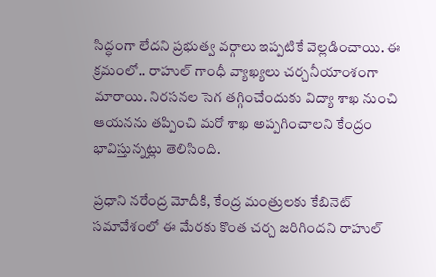సిద్ధంగా లేదని ప్రభుత్వ వర్గాలు ఇప్పటికే వెల్లడించాయి. ఈ క్రమంలో.. రాహుల్ గాంధీ వ్యాఖ్యలు చర్చనీయాంశంగా మారాయి. నిరసనల సెగ తగ్గించేందుకు విద్యా శాఖ నుంచి ఆయనను తప్పించి మరో శాఖ అప్పగించాలని కేంద్రం భావిస్తున్నట్లు తెలిసింది.

ప్రధాని నరేంద్ర మోదీకి, కేంద్ర మంత్రులకు కేబినెట్ సమావేశంలో ఈ మేరకు కొంత చర్చ జరిగిందని రాహుల్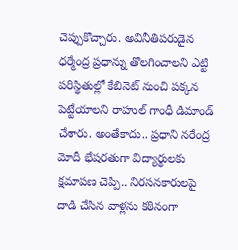చెప్పుకొచ్చారు. అవినీతిపరుడైన ధర్మేంద్ర ప్రధాన్ను తొలగించాలని ఎట్టి పరిస్థితుల్లో కేబినెట్ నుంచి పక్కన పెట్టేయాలని రాహుల్ గాంధీ డిమాండ్ చేశారు. అంతేకాదు.. ప్రధాని నరేంద్ర మోదీ భేషరతుగా విద్యార్థులకు క్షమాపణ చెప్పి.. నిరసనకారులపై దాడి చేసిన వాళ్లను కఠినంగా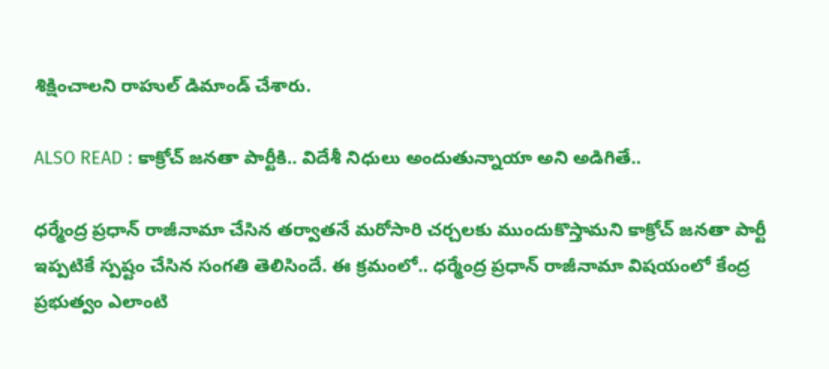శిక్షించాలని రాహుల్ డిమాండ్ చేశారు.

ALSO READ : కాక్రోచ్ జనతా పార్టీకి.. విదేశీ నిధులు అందుతున్నాయా అని అడిగితే..

ధర్మేంద్ర ప్రధాన్ రాజీనామా చేసిన తర్వాతనే మరోసారి చర్చలకు ముందుకొస్తామని కాక్రోచ్ జనతా పార్టీ ఇప్పటికే స్పష్టం చేసిన సంగతి తెలిసిందే. ఈ క్రమంలో.. ధర్మేంద్ర ప్రధాన్ రాజీనామా విషయంలో కేంద్ర ప్రభుత్వం ఎలాంటి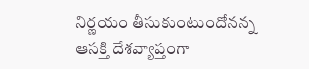నిర్ణయం తీసుకుంటుందోనన్న ఆసక్తి దేశవ్యాప్తంగా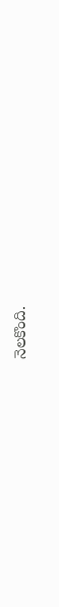నెలకొంది.